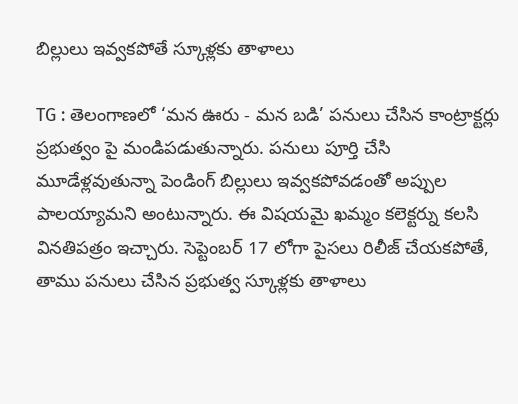బిల్లులు ఇవ్వకపోతే స్కూళ్లకు తాళాలు

TG : తెలంగాణలో ‘మన ఊరు - మన బడి’ పనులు చేసిన కాంట్రాక్టర్లు ప్రభుత్వం పై మండిపడుతున్నారు. పనులు పూర్తి చేసి మూడేళ్లవుతున్నా పెండింగ్ బిల్లులు ఇవ్వకపోవడంతో అప్పుల పాలయ్యామని అంటున్నారు. ఈ విషయమై ఖమ్మం కలెక్టర్ను కలసి వినతిపత్రం ఇచ్చారు. సెప్టెంబర్ 17 లోగా పైసలు రిలీజ్ చేయకపోతే, తాము పనులు చేసిన ప్రభుత్వ స్కూళ్లకు తాళాలు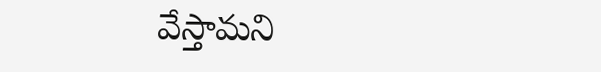వేస్తామని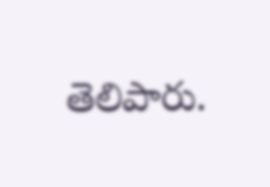తెలిపారు.